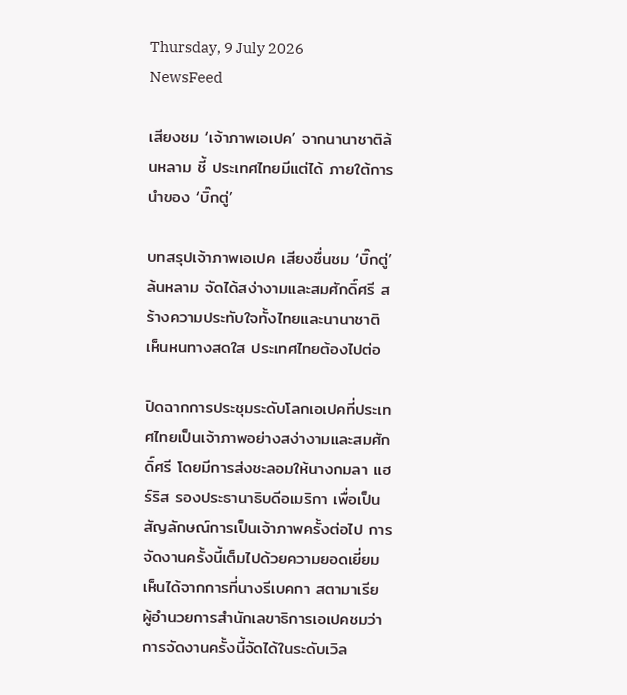Thursday, 9 July 2026
NewsFeed

เสียงชม ‘เจ้าภาพเอเปค’ จากนานาชาติล้นหลาม ชี้ ประเทศไทยมีแต่ได้ ภายใต้การนำของ ‘บิ๊กตู่’

บทสรุปเจ้าภาพเอเปค เสียงชื่นชม ‘บิ๊กตู่’ ล้นหลาม จัดได้สง่างามและสมศักดิ์ศรี สร้างความประทับใจทั้งไทยและนานาชาติ เห็นหนทางสดใส ประเทศไทยต้องไปต่อ

ปิดฉากการประชุมระดับโลกเอเปคที่ประเทศไทยเป็นเจ้าภาพอย่างสง่างามและสมศักดิ์ศรี โดยมีการส่งชะลอมให้นางกมลา แฮร์ริส รองประธานาธิบดีอเมริกา เพื่อเป็นสัญลักษณ์การเป็นเจ้าภาพครั้งต่อไป การจัดงานครั้งนี้เต็มไปด้วยความยอดเยี่ยม  เห็นได้จากการที่นางรีเบคกา สตามาเรีย ผู้อำนวยการสำนักเลขาธิการเอเปคชมว่าการจัดงานครั้งนี้จัดได้ในระดับเวิล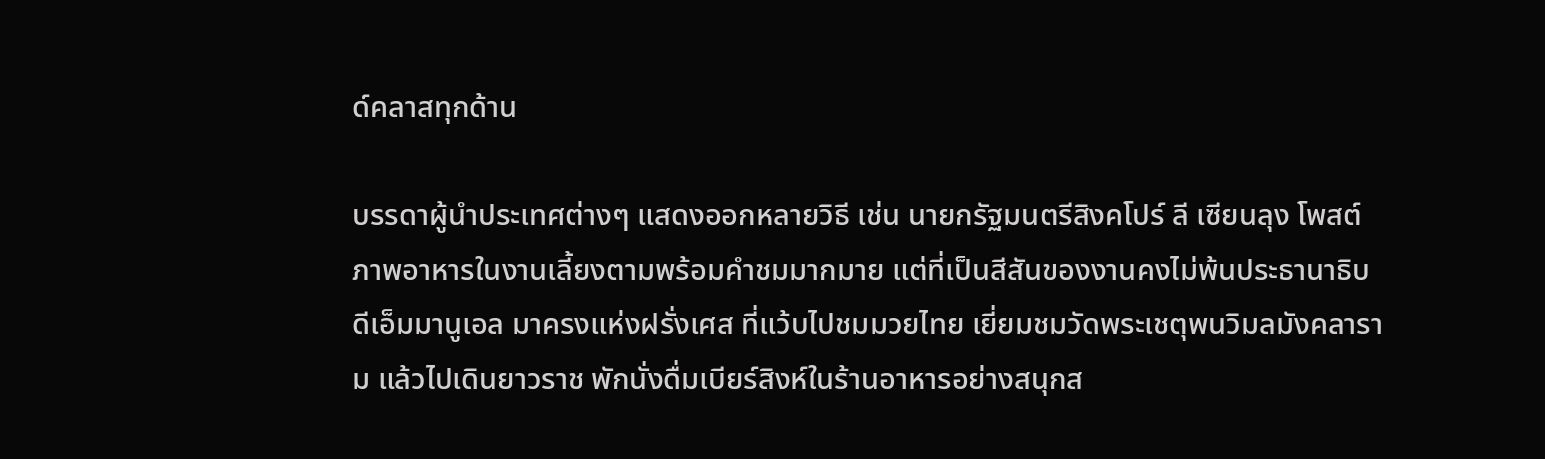ด์คลาสทุกด้าน

บรรดาผู้นำประเทศต่างๆ แสดงออกหลายวิธี เช่น นายกรัฐมนตรีสิงคโปร์ ลี เซียนลุง โพสต์ภาพอาหารในงานเลี้ยงตามพร้อมคำชมมากมาย แต่ที่เป็นสีสันของงานคงไม่พ้นประธานาธิบดีเอ็มมานูเอล มาครงแห่งฝรั่งเศส ที่แว้บไปชมมวยไทย เยี่ยมชมวัดพระเชตุพนวิมลมังคลาราม แล้วไปเดินยาวราช พักนั่งดื่มเบียร์สิงห์ในร้านอาหารอย่างสนุกส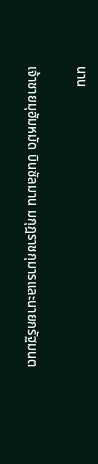นาน

เจ้าชายมุฮัมหมัด บินซัลมาน มกุฎราชกุมารและนายกรัฐมนต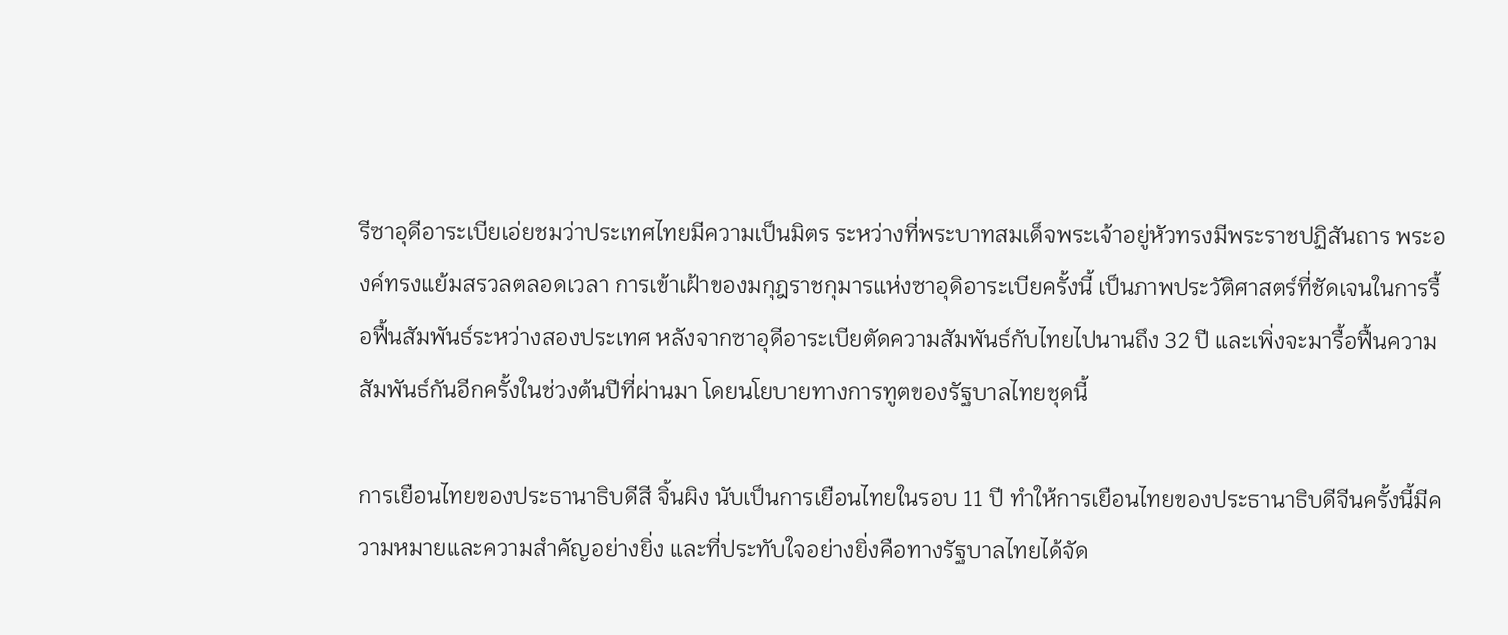รีซาอุดีอาระเบียเอ่ยชมว่าประเทศไทยมีความเป็นมิตร ระหว่างที่พระบาทสมเด็จพระเจ้าอยู่หัวทรงมีพระราชปฏิสันถาร พระองค์ทรงแย้มสรวลตลอดเวลา การเข้าเฝ้าของมกุฎราชกุมารแห่งซาอุดิอาระเบียครั้งนี้ เป็นภาพประวัติศาสตร์ที่ชัดเจนในการรื้อฟื้นสัมพันธ์ระหว่างสองประเทศ หลังจากซาอุดีอาระเบียตัดความสัมพันธ์กับไทยไปนานถึง 32 ปี และเพิ่งจะมารื้อฟื้นความสัมพันธ์กันอีกครั้งในช่วงต้นปีที่ผ่านมา โดยนโยบายทางการทูตของรัฐบาลไทยชุดนี้

การเยือนไทยของประธานาธิบดีสี จิ้นผิง นับเป็นการเยือนไทยในรอบ 11 ปี ทำให้การเยือนไทยของประธานาธิบดีจีนครั้งนี้มีความหมายและความสำคัญอย่างยิ่ง และที่ประทับใจอย่างยิ่งคือทางรัฐบาลไทยได้จัด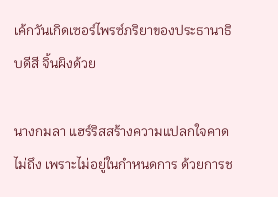เค้กวันเกิดเซอร์ไพรซ์ภริยาของประธานาธิบดีสี จิ้นผิงด้วย

นางกมลา แฮร์ริสสร้างความแปลกใจคาดไม่ถึง เพราะไม่อยู่ในกำหนดการ ด้วยการช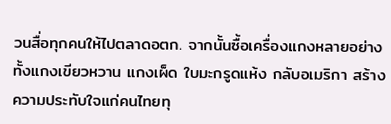วนสื่อทุกคนให้ไปตลาดอตก. จากนั้นซื้อเครื่องแกงหลายอย่าง ทั้งแกงเขียวหวาน แกงเผ็ด ใบมะกรูดแห้ง กลับอเมริกา สร้างความประทับใจแก่คนไทยทุ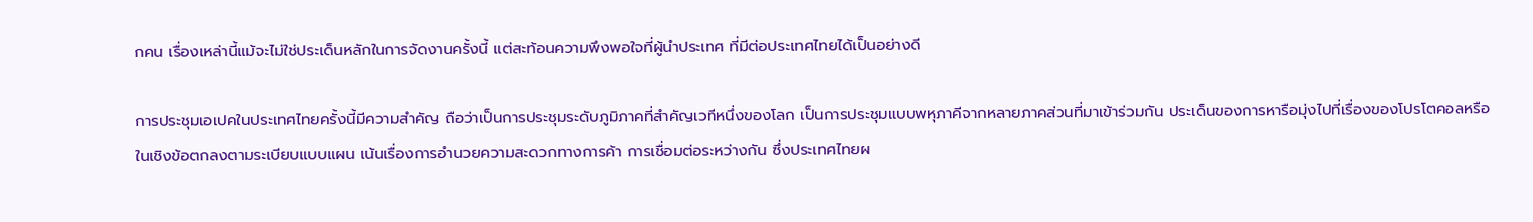กคน เรื่องเหล่านี้แม้จะไม่ใช่ประเด็นหลักในการจัดงานครั้งนี้ แต่สะท้อนความพึงพอใจที่ผู้นำประเทศ ที่มีต่อประเทศไทยได้เป็นอย่างดี

การประชุมเอเปคในประเทศไทยครั้งนี้มีความสำคัญ ถือว่าเป็นการประชุมระดับภูมิภาคที่สำคัญเวทีหนึ่งของโลก เป็นการประชุมแบบพหุภาคีจากหลายภาคส่วนที่มาเข้าร่วมกัน ประเด็นของการหารือมุ่งไปที่เรื่องของโปรโตคอลหรือในเชิงข้อตกลงตามระเบียบแบบแผน เน้นเรื่องการอำนวยความสะดวกทางการค้า การเชื่อมต่อระหว่างกัน ซึ่งประเทศไทยผ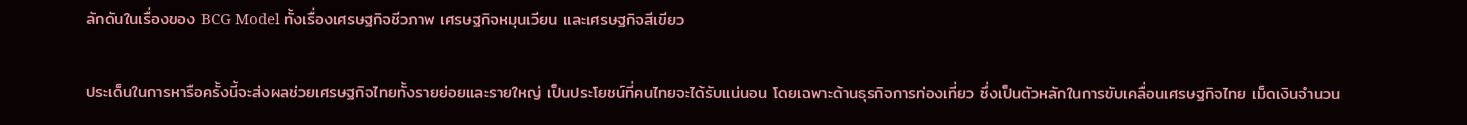ลักดันในเรื่องของ BCG Model ทั้งเรื่องเศรษฐกิจชีวภาพ เศรษฐกิจหมุนเวียน และเศรษฐกิจสีเขียว

ประเด็นในการหารือครั้งนี้จะส่งผลช่วยเศรษฐกิจไทยทั้งรายย่อยและรายใหญ่ เป็นประโยชน์ที่คนไทยจะได้รับแน่นอน โดยเฉพาะด้านธุรกิจการท่องเที่ยว ซึ่งเป็นตัวหลักในการขับเคลื่อนเศรษฐกิจไทย เม็ดเงินจำนวน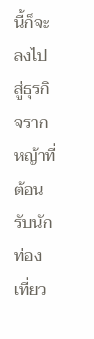นี้ก็จะลงไปสู่ธุรกิจรากหญ้าที่ต้อนรับนักท่องเที่ยว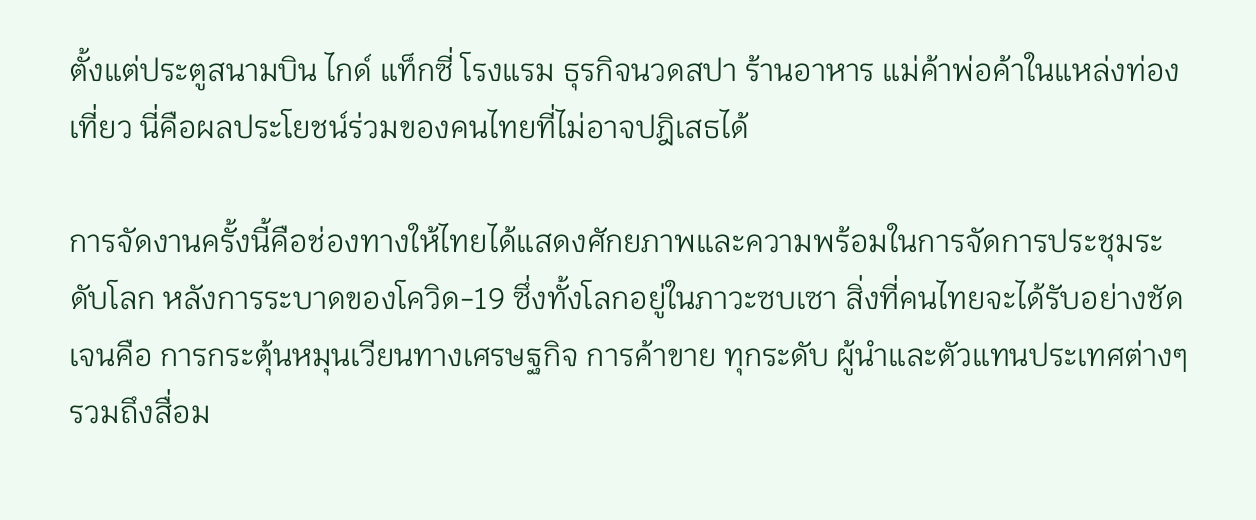ตั้งแต่ประตูสนามบิน ไกด์ แท็กซี่ โรงแรม ธุรกิจนวดสปา ร้านอาหาร แม่ค้าพ่อค้าในแหล่งท่องเที่ยว นี่คือผลประโยชน์ร่วมของคนไทยที่ไม่อาจปฎิเสธได้

การจัดงานครั้งนี้คือช่องทางให้ไทยได้แสดงศักยภาพและความพร้อมในการจัดการประชุมระดับโลก หลังการระบาดของโควิด-19 ซึ่งทั้งโลกอยู่ในภาวะซบเซา สิ่งที่คนไทยจะได้รับอย่างชัดเจนคือ การกระตุ้นหมุนเวียนทางเศรษฐกิจ การค้าขาย ทุกระดับ ผู้นำและตัวแทนประเทศต่างๆ รวมถึงสื่อม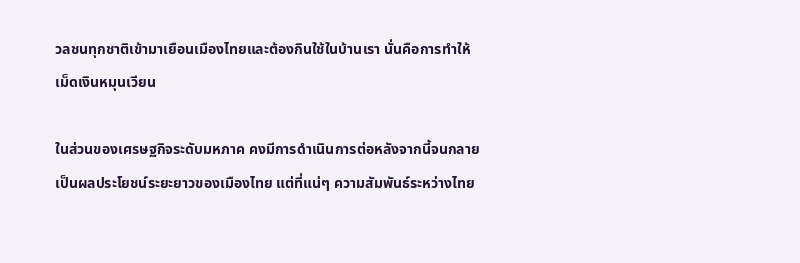วลชนทุกชาติเข้ามาเยือนเมืองไทยและต้องกินใช้ในบ้านเรา นั่นคือการทำให้เม็ดเงินหมุนเวียน

ในส่วนของเศรษฐกิจระดับมหภาค คงมีการดำเนินการต่อหลังจากนี้จนกลายเป็นผลประโยชน์ระยะยาวของเมืองไทย แต่ที่แน่ๆ ความสัมพันธ์ระหว่างไทย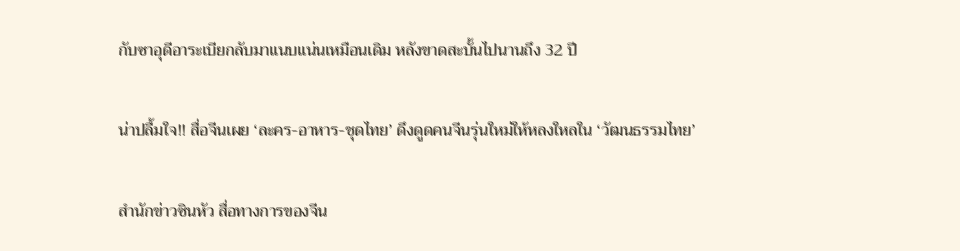กับซาอุดีอาระเบียกลับมาแนบแน่นเหมือนเดิม หลังขาดสะบั้นไปนานถึง 32 ปี

น่าปลื้มใจ!! สื่อจีนเผย ‘ละคร-อาหาร-ชุดไทย’ ดึงดูดคนจีนรุ่นใหม่ให้หลงใหลใน ‘วัฒนธรรมไทย’

สำนักข่าวซินหัว สื่อทางการของจีน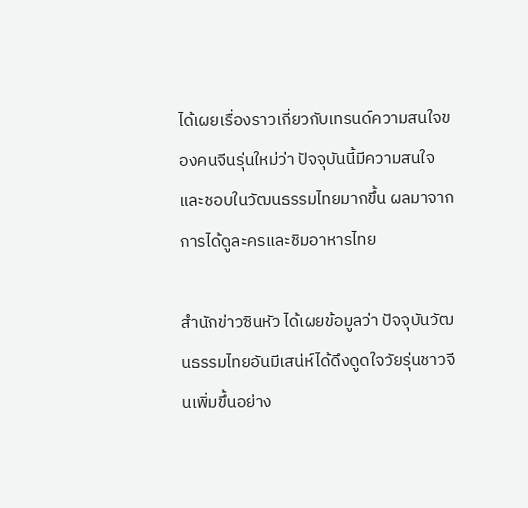ได้เผยเรื่องราวเกี่ยวกับเทรนด์ความสนใจของคนจีนรุ่นใหม่ว่า ปัจจุบันนี้มีความสนใจและชอบในวัฒนธรรมไทยมากขึ้น ผลมาจากการได้ดูละครและชิมอาหารไทย

สำนักข่าวซินหัว ได้เผยข้อมูลว่า ปัจจุบันวัฒนธรรมไทยอันมีเสน่ห์ได้ดึงดูดใจวัยรุ่นชาวจีนเพิ่มขึ้นอย่าง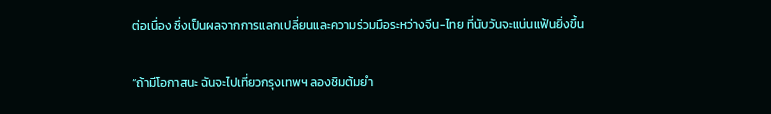ต่อเนื่อง ซึ่งเป็นผลจากการแลกเปลี่ยนและความร่วมมือระหว่างจีน-ไทย ที่นับวันจะแน่นแฟ้นยิ่งขึ้น

“ถ้ามีโอกาสนะ ฉันจะไปเที่ยวกรุงเทพฯ ลองชิมต้มยำ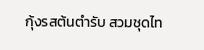กุ้งรสต้นตำรับ สวมชุดไท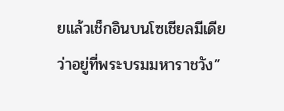ยแล้วเช็กอินบนโซเชียลมีเดียว่าอยู่ที่พระบรมมหาราชวัง”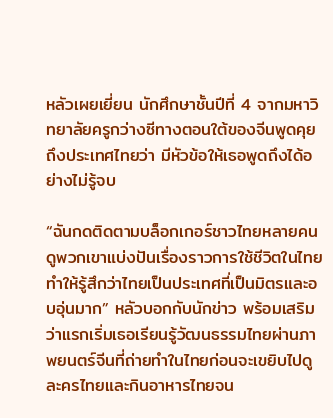หลัวเผยเยี่ยน นักศึกษาชั้นปีที่ 4 จากมหาวิทยาลัยครูกว่างซีทางตอนใต้ของจีนพูดคุยถึงประเทศไทยว่า มีหัวข้อให้เธอพูดถึงได้อย่างไม่รู้จบ

“ฉันกดติดตามบล็อกเกอร์ชาวไทยหลายคน ดูพวกเขาแบ่งปันเรื่องราวการใช้ชีวิตในไทย ทำให้รู้สึกว่าไทยเป็นประเทศที่เป็นมิตรและอบอุ่นมาก” หลัวบอกกับนักข่าว พร้อมเสริมว่าแรกเริ่มเธอเรียนรู้วัฒนธรรมไทยผ่านภาพยนตร์จีนที่ถ่ายทำในไทยก่อนจะเขยิบไปดูละครไทยและกินอาหารไทยจน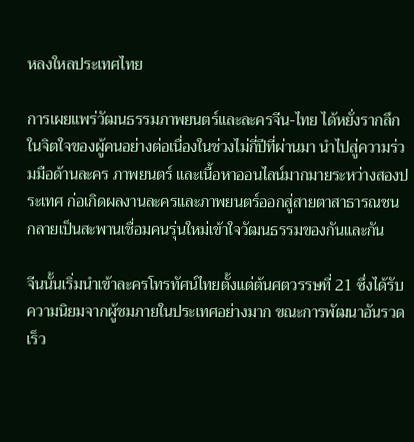หลงใหลประเทศไทย

การเผยแพร่วัฒนธรรมภาพยนตร์และละครจีน-ไทย ได้หยั่งรากลึกในจิตใจของผู้คนอย่างต่อเนื่องในช่วงไม่กี่ปีที่ผ่านมา นำไปสู่ความร่วมมือด้านละคร ภาพยนตร์ และเนื้อหาออนไลน์มากมายระหว่างสองประเทศ ก่อเกิดผลงานละครและภาพยนตร์ออกสู่สายตาสาธารณชน กลายเป็นสะพานเชื่อมคนรุ่นใหม่เข้าใจวัฒนธรรมของกันและกัน

จีนนั้นเริ่มนำเข้าละครโทรทัศน์ไทยตั้งแต่ต้นศตวรรษที่ 21 ซึ่งได้รับความนิยมจากผู้ชมภายในประเทศอย่างมาก ขณะการพัฒนาอันรวดเร็ว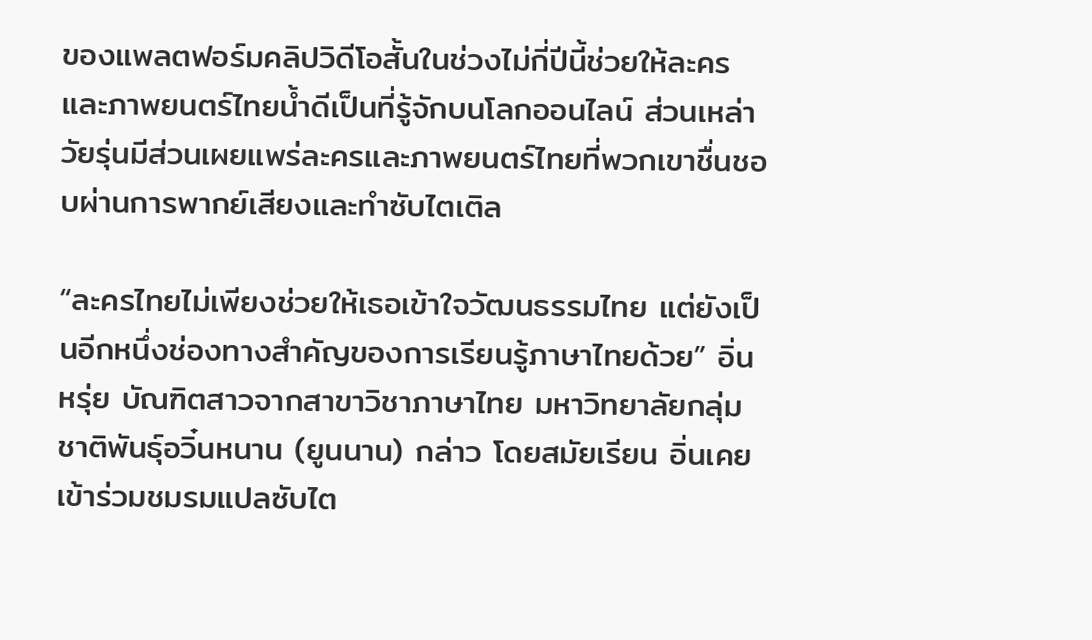ของแพลตฟอร์มคลิปวิดีโอสั้นในช่วงไม่กี่ปีนี้ช่วยให้ละครและภาพยนตร์ไทยน้ำดีเป็นที่รู้จักบนโลกออนไลน์ ส่วนเหล่าวัยรุ่นมีส่วนเผยแพร่ละครและภาพยนตร์ไทยที่พวกเขาชื่นชอบผ่านการพากย์เสียงและทำซับไตเติล

“ละครไทยไม่เพียงช่วยให้เธอเข้าใจวัฒนธรรมไทย แต่ยังเป็นอีกหนึ่งช่องทางสำคัญของการเรียนรู้ภาษาไทยด้วย” อิ่นหรุ่ย บัณฑิตสาวจากสาขาวิชาภาษาไทย มหาวิทยาลัยกลุ่มชาติพันธุ์อวิ๋นหนาน (ยูนนาน) กล่าว โดยสมัยเรียน อิ่นเคยเข้าร่วมชมรมแปลซับไต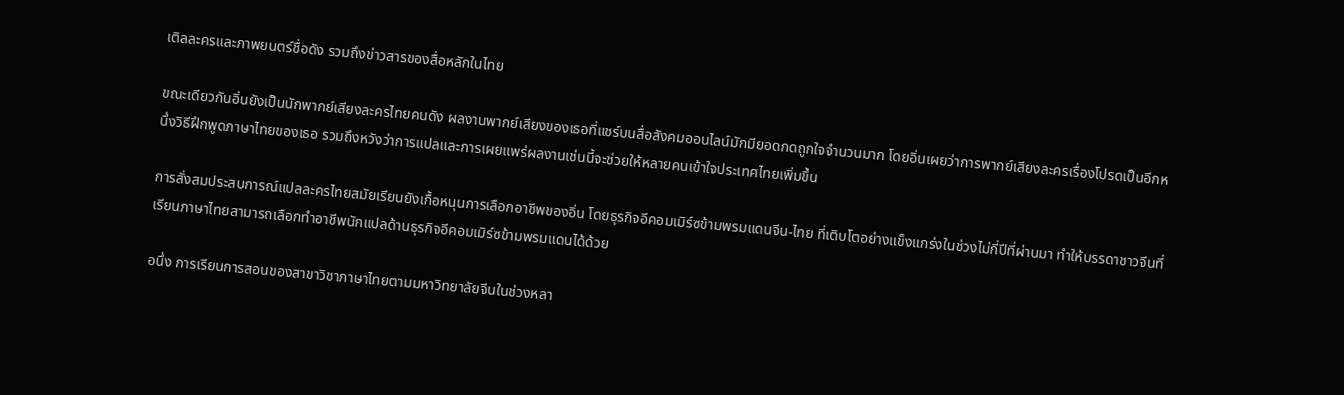เติลละครและภาพยนตร์ชื่อดัง รวมถึงข่าวสารของสื่อหลักในไทย

ขณะเดียวกันอิ่นยังเป็นนักพากย์เสียงละครไทยคนดัง ผลงานพากย์เสียงของเธอที่แชร์บนสื่อสังคมออนไลน์มักมียอดกดถูกใจจำนวนมาก โดยอิ่นเผยว่าการพากย์เสียงละครเรื่องโปรดเป็นอีกหนึ่งวิธีฝึกพูดภาษาไทยของเธอ รวมถึงหวังว่าการแปลและการเผยแพร่ผลงานเช่นนี้จะช่วยให้หลายคนเข้าใจประเทศไทยเพิ่มขึ้น

การสั่งสมประสบการณ์แปลละครไทยสมัยเรียนยังเกื้อหนุนการเลือกอาชีพของอิ่น โดยธุรกิจอีคอมเมิร์ซข้ามพรมแดนจีน-ไทย ที่เติบโตอย่างแข็งแกร่งในช่วงไม่กี่ปีที่ผ่านมา ทำให้บรรดาชาวจีนที่เรียนภาษาไทยสามารถเลือกทำอาชีพนักแปลด้านธุรกิจอีคอมเมิร์ซข้ามพรมแดนได้ด้วย

อนึ่ง การเรียนการสอนของสาขาวิชาภาษาไทยตามมหาวิทยาลัยจีนในช่วงหลา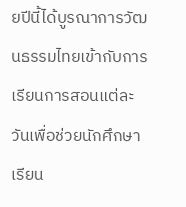ยปีนี้ได้บูรณาการวัฒนธรรมไทยเข้ากับการเรียนการสอนแต่ละวันเพื่อช่วยนักศึกษาเรียน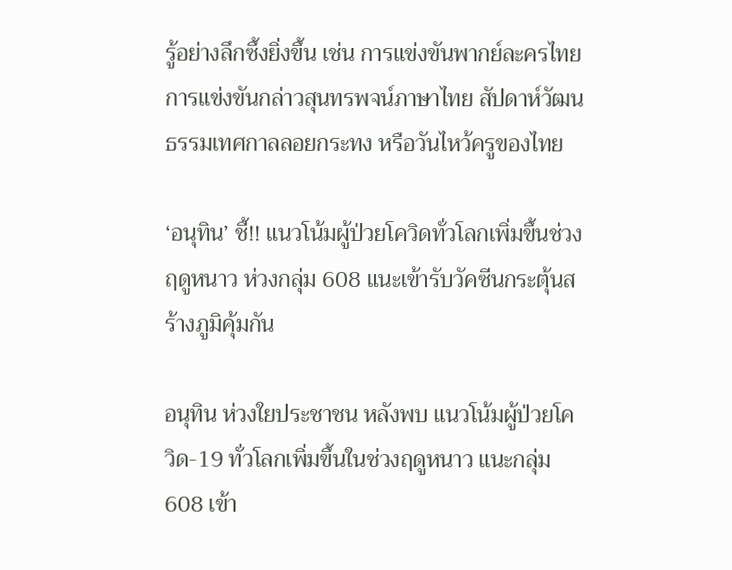รู้อย่างลึกซึ้งยิ่งขึ้น เช่น การแข่งขันพากย์ละครไทย การแข่งขันกล่าวสุนทรพจน์ภาษาไทย สัปดาห์วัฒนธรรมเทศกาลลอยกระทง หรือวันไหว้ครูของไทย

‘อนุทิน’ ชี้!! แนวโน้มผู้ป่วยโควิดทั่วโลกเพิ่มขึ้นช่วงฤดูหนาว ห่วงกลุ่ม 608 แนะเข้ารับวัคซีนกระตุ้นสร้างภูมิคุ้มกัน

อนุทิน ห่วงใยประชาชน หลังพบ แนวโน้มผู้ป่วยโควิด-19 ทั่วโลกเพิ่มขึ้นในช่วงฤดูหนาว แนะกลุ่ม 608 เข้า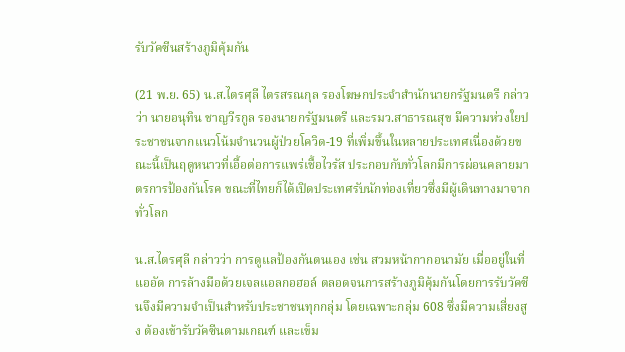รับวัคซีนสร้างภูมิคุ้มกัน

(21 พ.ย. 65) น.ส.ไตรศุลี ไตรสรณกุล รองโฆษกประจำสำนักนายกรัฐมนตรี กล่าวว่า นายอนุทิน ชาญวีรกูล รองนายกรัฐมนตรี และรมว.สาธารณสุข มีความห่วงใยประชาชนจากแนวโน้มจำนวนผู้ป่วยโควิด-19 ที่เพิ่มขึ้นในหลายประเทศเนื่องด้วยขณะนี้เป็นฤดูหนาวที่เอื้อต่อการแพร่เชื้อไวรัส ประกอบกับทั่วโลกมีการผ่อนคลายมาตรการป้องกันโรค ขณะที่ไทยก็ได้เปิดประเทศรับนักท่องเที่ยวซึ่งมีผู้เดินทางมาจากทั่วโลก

น.ส.ไตรศุลี กล่าวว่า การดูแลป้องกันตนเอง เช่น สวมหน้ากากอนามัย เมื่ออยู่ในที่แออัด การล้างมือด้วยเจลแอลกอฮอล์ ตลอดจนการสร้างภูมิคุ้มกันโดยการรับวัคซีนจึงมีความจำเป็นสำหรับประชาชนทุกกลุ่ม โดยเฉพาะกลุ่ม 608 ซึ่งมีความเสี่ยงสูง ต้องเข้ารับวัคซีนตามเกณฑ์ และเข็ม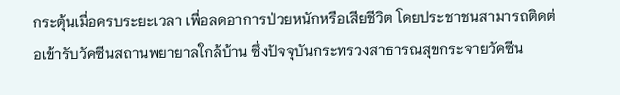กระตุ้นเมื่อครบระยะเวลา เพื่อลดอาการป่วยหนักหรือเสียชีวิต โดยประชาชนสามารถติดต่อเข้ารับวัคซีนสถานพยายาลใกล้บ้าน ซึ่งปัจจุบันกระทรวงสาธารณสุขกระจายวัคซีน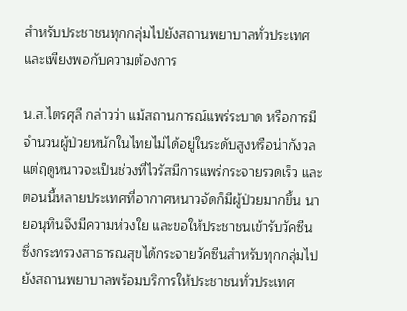สำหรับประชาชนทุกกลุ่มไปยังสถานพยาบาลทั่วประเทศและเพียงพอกับความต้องการ

น.ส.ไตรศุลี กล่าวว่า แม้สถานการณ์แพร่ระบาด หรือการมีจำนวนผู้ป่วยหนักในไทยไม่ได้อยู่ในระดับสูงหรือน่ากังวล แต่ฤดูหนาวจะเป็นช่วงที่ไวรัสมีการแพร่กระจายรวดเร็ว และตอนนี้หลายประเทศที่อากาศหนาวจัดก็มีผู้ป่วยมากขึ้น นายอนุทินจึงมีความห่วงใย และขอให้ประชาชนเข้ารับวัคซีน ซึ่งกระทรวงสาธารณสุขได้กระจายวัคซีนสำหรับทุกกลุ่มไปยังสถานพยาบาลพร้อมบริการให้ประชาชนทั่วประเทศ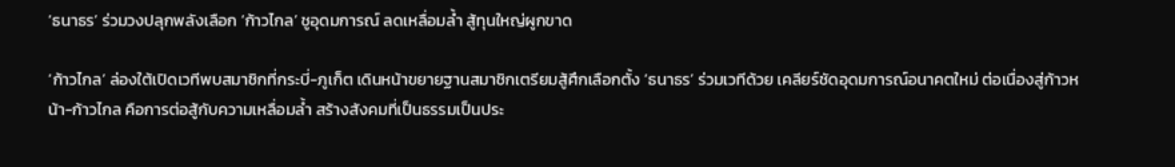‘ธนาธร’ ร่วมวงปลุกพลังเลือก ‘ก้าวไกล’ ชูอุดมการณ์ ลดเหลื่อมล้ำ สู้ทุนใหญ่ผูกขาด

‘ก้าวไกล’ ล่องใต้เปิดเวทีพบสมาชิกที่กระบี่-ภูเก็ต เดินหน้าขยายฐานสมาชิกเตรียมสู้ศึกเลือกตั้ง ‘ธนาธร’ ร่วมเวทีด้วย เคลียร์ชัดอุดมการณ์อนาคตใหม่ ต่อเนื่องสู่ก้าวหน้า-ก้าวไกล คือการต่อสู้กับความเหลื่อมล้ำ สร้างสังคมที่เป็นธรรมเป็นประ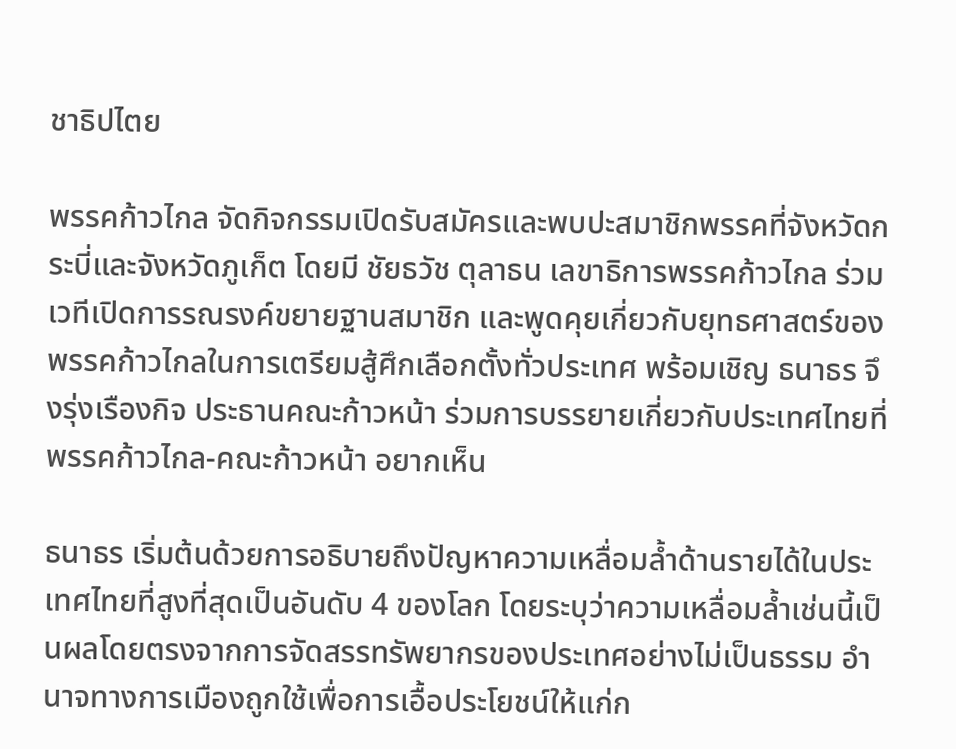ชาธิปไตย

พรรคก้าวไกล จัดกิจกรรมเปิดรับสมัครและพบปะสมาชิกพรรคที่จังหวัดกระบี่และจังหวัดภูเก็ต โดยมี ชัยธวัช ตุลาธน เลขาธิการพรรคก้าวไกล ร่วมเวทีเปิดการรณรงค์ขยายฐานสมาชิก และพูดคุยเกี่ยวกับยุทธศาสตร์ของพรรคก้าวไกลในการเตรียมสู้ศึกเลือกตั้งทั่วประเทศ พร้อมเชิญ ธนาธร จึงรุ่งเรืองกิจ ประธานคณะก้าวหน้า ร่วมการบรรยายเกี่ยวกับประเทศไทยที่พรรคก้าวไกล-คณะก้าวหน้า อยากเห็น

ธนาธร เริ่มต้นด้วยการอธิบายถึงปัญหาความเหลื่อมล้ำด้านรายได้ในประเทศไทยที่สูงที่สุดเป็นอันดับ 4 ของโลก โดยระบุว่าความเหลื่อมล้ำเช่นนี้เป็นผลโดยตรงจากการจัดสรรทรัพยากรของประเทศอย่างไม่เป็นธรรม อำนาจทางการเมืองถูกใช้เพื่อการเอื้อประโยชน์ให้แก่ก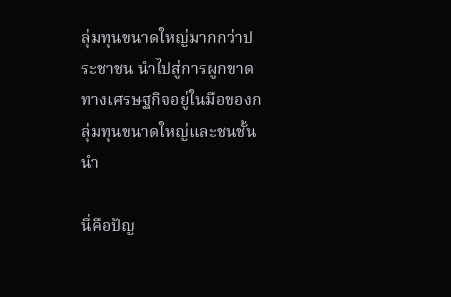ลุ่มทุนขนาดใหญ่มากกว่าประชาชน นำไปสู่การผูกขาดทางเศรษฐกิจอยู่ในมือของกลุ่มทุนขนาดใหญ่และชนชั้นนำ

นี่คือปัญ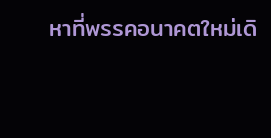หาที่พรรคอนาคตใหม่เดิ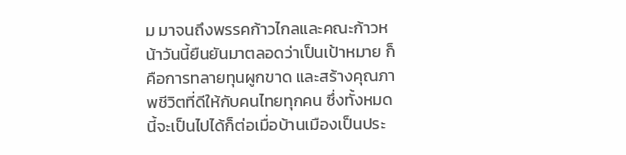ม มาจนถึงพรรคก้าวไกลและคณะก้าวหน้าวันนี้ยืนยันมาตลอดว่าเป็นเป้าหมาย ก็คือการทลายทุนผูกขาด และสร้างคุณภาพชีวิตที่ดีให้กับคนไทยทุกคน ซึ่งทั้งหมดนี้จะเป็นไปได้ก็ต่อเมื่อบ้านเมืองเป็นประ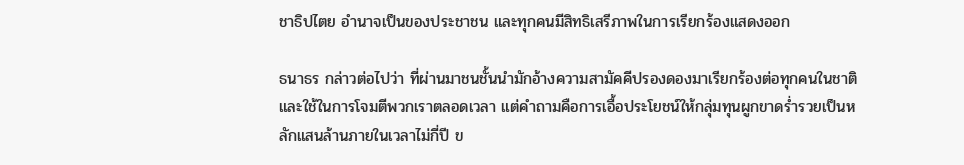ชาธิปไตย อำนาจเป็นของประชาชน และทุกคนมีสิทธิเสรีภาพในการเรียกร้องแสดงออก

ธนาธร กล่าวต่อไปว่า ที่ผ่านมาชนชั้นนำมักอ้างความสามัคคีปรองดองมาเรียกร้องต่อทุกคนในชาติและใช้ในการโจมตีพวกเราตลอดเวลา แต่คำถามคือการเอื้อประโยชน์ให้กลุ่มทุนผูกขาดร่ำรวยเป็นหลักแสนล้านภายในเวลาไม่กี่ปี ข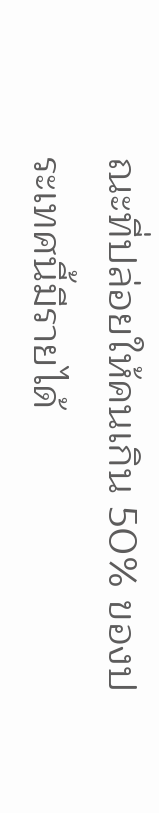ณะที่ปล่อยให้คนเกิน 50% ของประเทศนี้มีรายได้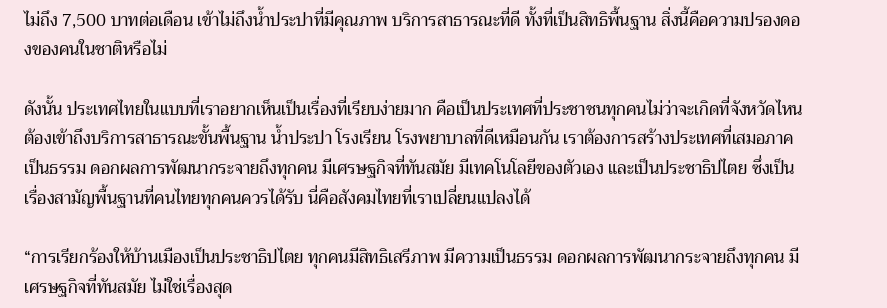ไม่ถึง 7,500 บาทต่อเดือน เข้าไม่ถึงน้ำประปาที่มีคุณภาพ บริการสาธารณะที่ดี ทั้งที่เป็นสิทธิพื้นฐาน สิ่งนี้คือความปรองดองของคนในชาติหรือไม่

ดังนั้น ประเทศไทยในแบบที่เราอยากเห็นเป็นเรื่องที่เรียบง่ายมาก คือเป็นประเทศที่ประชาชนทุกคนไม่ว่าจะเกิดที่จังหวัดไหน ต้องเข้าถึงบริการสาธารณะขั้นพื้นฐาน น้ำประปา โรงเรียน โรงพยาบาลที่ดีเหมือนกัน เราต้องการสร้างประเทศที่เสมอภาคเป็นธรรม ดอกผลการพัฒนากระจายถึงทุกคน มีเศรษฐกิจที่ทันสมัย มีเทคโนโลยีของตัวเอง และเป็นประชาธิปไตย ซึ่งเป็นเรื่องสามัญพื้นฐานที่คนไทยทุกคนควรได้รับ นี่คือสังคมไทยที่เราเปลี่ยนแปลงได้

“การเรียกร้องให้บ้านเมืองเป็นประชาธิปไตย ทุกคนมีสิทธิเสรีภาพ มีความเป็นธรรม ดอกผลการพัฒนากระจายถึงทุกคน มีเศรษฐกิจที่ทันสมัย ไม่ใช่เรื่องสุด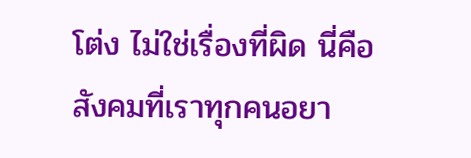โต่ง ไม่ใช่เรื่องที่ผิด นี่คือสังคมที่เราทุกคนอยา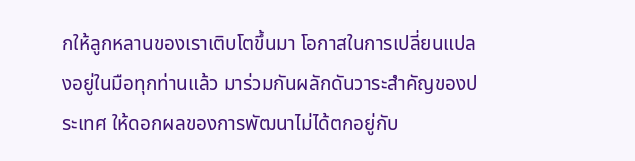กให้ลูกหลานของเราเติบโตขึ้นมา โอกาสในการเปลี่ยนแปลงอยู่ในมือทุกท่านแล้ว มาร่วมกันผลักดันวาระสำคัญของประเทศ ให้ดอกผลของการพัฒนาไม่ได้ตกอยู่กับ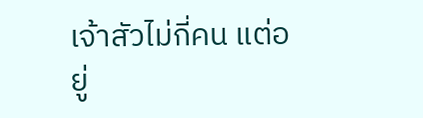เจ้าสัวไม่กี่คน แต่อยู่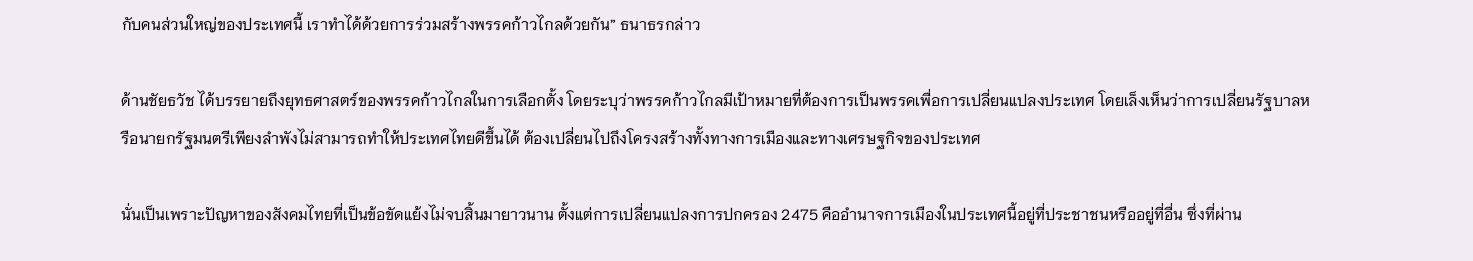กับคนส่วนใหญ่ของประเทศนี้ เราทำได้ด้วยการร่วมสร้างพรรคก้าวไกลด้วยกัน” ธนาธรกล่าว

ด้านชัยธวัช ได้บรรยายถึงยุทธศาสตร์ของพรรคก้าวไกลในการเลือกตั้ง โดยระบุว่าพรรคก้าวไกลมีเป้าหมายที่ต้องการเป็นพรรคเพื่อการเปลี่ยนแปลงประเทศ โดยเล็งเห็นว่าการเปลี่ยนรัฐบาลหรือนายกรัฐมนตรีเพียงลำพังไม่สามารถทำให้ประเทศไทยดีขึ้นได้ ต้องเปลี่ยนไปถึงโครงสร้างทั้งทางการเมืองและทางเศรษฐกิจของประเทศ

นั่นเป็นเพราะปัญหาของสังคมไทยที่เป็นข้อขัดแย้งไม่จบสิ้นมายาวนาน ตั้งแต่การเปลี่ยนแปลงการปกครอง 2475 คืออำนาจการเมืองในประเทศนี้อยู่ที่ประชาชนหรืออยู่ที่อื่น ซึ่งที่ผ่าน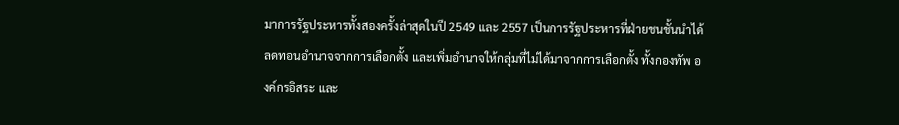มาการรัฐประหารทั้งสองครั้งล่าสุดในปี 2549 และ 2557 เป็นการรัฐประหารที่ฝ่ายชนชั้นนำได้ลดทอนอำนาจจากการเลือกตั้ง และเพิ่มอำนาจให้กลุ่มที่ไม่ได้มาจากการเลือกตั้ง ทั้งกองทัพ องค์กรอิสระ และ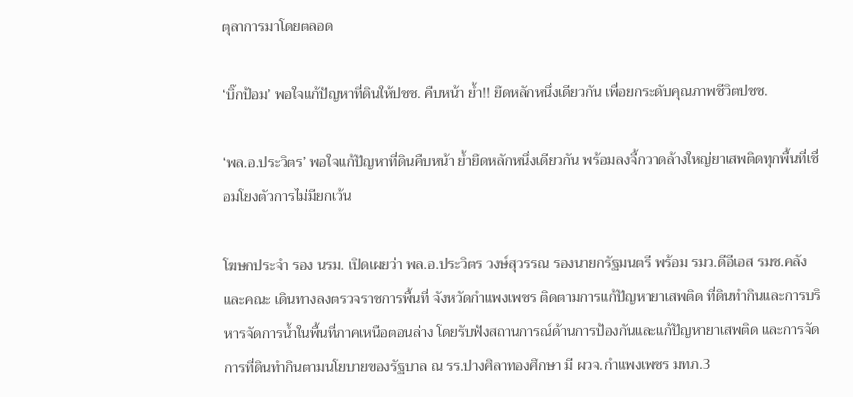ตุลาการมาโดยตลอด

‘บิ๊กป้อม’ พอใจแก้ปัญหาที่ดินให้ปชช. คืบหน้า ย้ำ!! ยึดหลักหนึ่งเดียวกัน เพื่อยกระดับคุณภาพชีวิตปชช.

‘พล.อ.ประวิตร’ พอใจแก้ปัญหาที่ดินคืบหน้า ย้ำยึดหลักหนึ่งเดียวกัน พร้อมลงจี้กวาดล้างใหญ่ยาเสพติดทุกพื้นที่เชื่อมโยงตัวการไม่มียกเว้น

โฆษกประจำ รอง นรม. เปิดเผยว่า พล.อ.ประวิตร วงษ์สุวรรณ รองนายกรัฐมนตรี พร้อม รมว.ดีอีเอส รมช.คลัง และคณะ เดินทางลงตรวจราชการพื้นที่ จังหวัดกำแพงเพชร ติดตามการแก้ปัญหายาเสพติด ที่ดินทำกินและการบริหารจัดการน้ำในพื้นที่ภาคเหนือตอนล่าง โดยรับฟังสถานการณ์ด้านการป้องกันและแก้ปัญหายาเสพติด และการจัดการที่ดินทำกินตามนโยบายของรัฐบาล ณ รร.ปางศิลาทองศึกษา มี ผวจ.กำแพงเพชร มทภ.3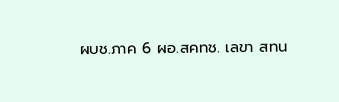ผบช.ภาค 6 ผอ.สคทช. เลขา สทน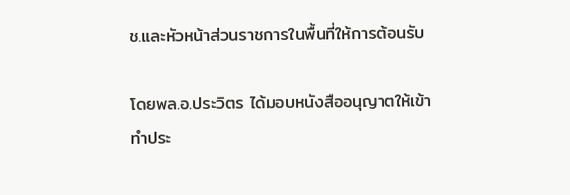ช.และหัวหน้าส่วนราชการในพื้นที่ให้การต้อนรับ

โดยพล.อ.ประวิตร ได้มอบหนังสืออนุญาตให้เข้าทำประ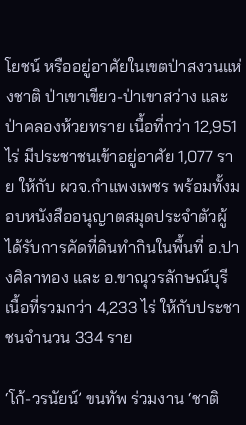โยชน์ หรืออยู่อาศัยในเขตป่าสงวนแห่งชาติ ป่าเขาเขียว-ป่าเขาสว่าง และป่าคลองห้วยทราย เนื้อที่กว่า 12,951 ไร่ มีประชาชนเข้าอยู่อาศัย 1,077 ราย ให้กับ ผวจ.กำแพงเพชร พร้อมทั้งมอบหนังสืออนุญาตสมุดประจำตัวผู้ได้รับการคัดที่ดินทำกินในพื้นที่ อ.ปางศิลาทอง และ อ.ขาณุวรลักษณ์บุรี เนื้อที่รวมกว่า 4,233 ไร่ ให้กับประชาชนจำนวน 334 ราย

‘โก้-วรนัยน์’ ขนทัพ ร่วมงาน ‘ชาติ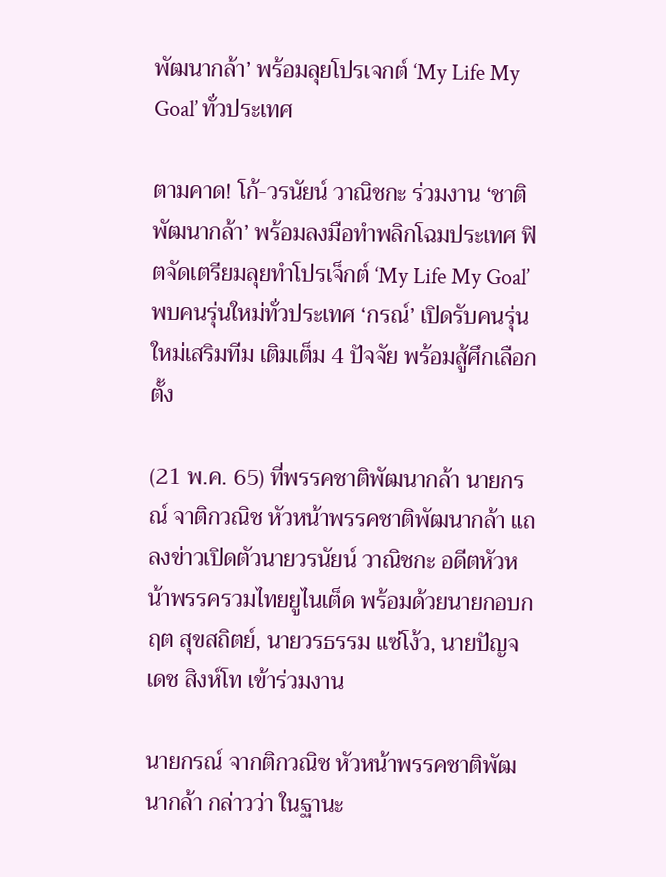พัฒนากล้า’ พร้อมลุยโปรเจกต์ ‘My Life My Goal’ ทั่วประเทศ

ตามคาด! โก้-วรนัยน์ วาณิชกะ ร่วมงาน ‘ชาติพัฒนากล้า’ พร้อมลงมือทำพลิกโฉมประเทศ ฟิตจัดเตรียมลุยทำโปรเจ็กต์ ‘My Life My Goal’ พบคนรุ่นใหม่ทั่วประเทศ ‘กรณ์’ เปิดรับคนรุ่นใหม่เสริมทีม เติมเต็ม 4 ปัจจัย พร้อมสู้ศึกเลือกตั้ง

(21 พ.ค. 65) ที่พรรคชาติพัฒนากล้า นายกรณ์ จาติกวณิช หัวหน้าพรรคชาติพัฒนากล้า แถลงข่าวเปิดตัวนายวรนัยน์ วาณิชกะ อดีตหัวหน้าพรรครวมไทยยูไนเต็ด พร้อมด้วยนายกอบกฤต สุขสถิตย์, นายวรธรรม แซ่โง้ว, นายปัญจเดช สิงห์โท เข้าร่วมงาน

นายกรณ์ จากติกวณิช หัวหน้าพรรคชาติพัฒนากล้า กล่าวว่า ในฐานะ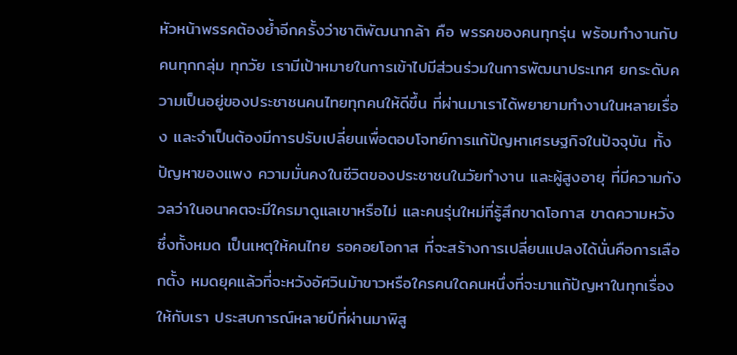หัวหน้าพรรคต้องย้ำอีกครั้งว่าชาติพัฒนากล้า คือ พรรคของคนทุกรุ่น พร้อมทำงานกับคนทุกกลุ่ม ทุกวัย เรามีเป้าหมายในการเข้าไปมีส่วนร่วมในการพัฒนาประเทศ ยกระดับความเป็นอยู่ของประชาชนคนไทยทุกคนให้ดีขึ้น ที่ผ่านมาเราได้พยายามทำงานในหลายเรื่อง และจำเป็นต้องมีการปรับเปลี่ยนเพื่อตอบโจทย์การแก้ปัญหาเศรษฐกิจในปัจจุบัน ทั้งปัญหาของแพง ความมั่นคงในชีวิตของประชาชนในวัยทำงาน และผู้สูงอายุ ที่มีความกังวลว่าในอนาคตจะมีใครมาดูแลเขาหรือไม่ และคนรุ่นใหม่ที่รู้สึกขาดโอกาส ขาดความหวัง ซึ่งทั้งหมด เป็นเหตุให้คนไทย รอคอยโอกาส ที่จะสร้างการเปลี่ยนแปลงได้นั่นคือการเลือกตั้ง หมดยุคแล้วที่จะหวังอัศวินม้าขาวหรือใครคนใดคนหนึ่งที่จะมาแก้ปัญหาในทุกเรื่องให้กับเรา ประสบการณ์หลายปีที่ผ่านมาพิสู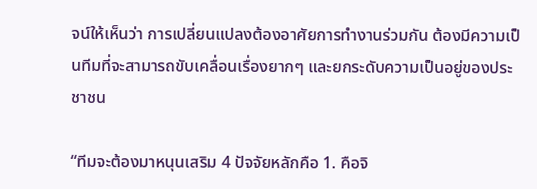จน์ให้เห็นว่า การเปลี่ยนแปลงต้องอาศัยการทำงานร่วมกัน ต้องมีความเป็นทีมที่จะสามารถขับเคลื่อนเรื่องยากๆ และยกระดับความเป็นอยู่ของประชาชน

“ทีมจะต้องมาหนุนเสริม 4 ปัจจัยหลักคือ 1. คือจิ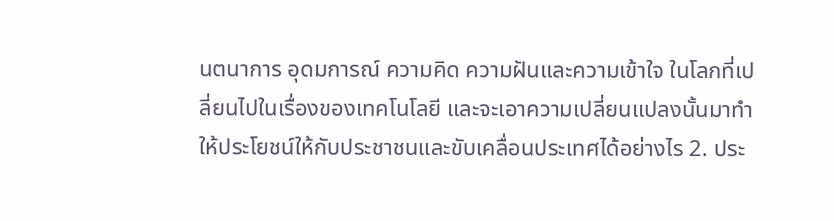นตนาการ อุดมการณ์ ความคิด ความฝันและความเข้าใจ ในโลกที่เปลี่ยนไปในเรื่องของเทคโนโลยี และจะเอาความเปลี่ยนแปลงนั้นมาทำให้ประโยชน์ให้กับประชาชนและขับเคลื่อนประเทศได้อย่างไร 2. ประ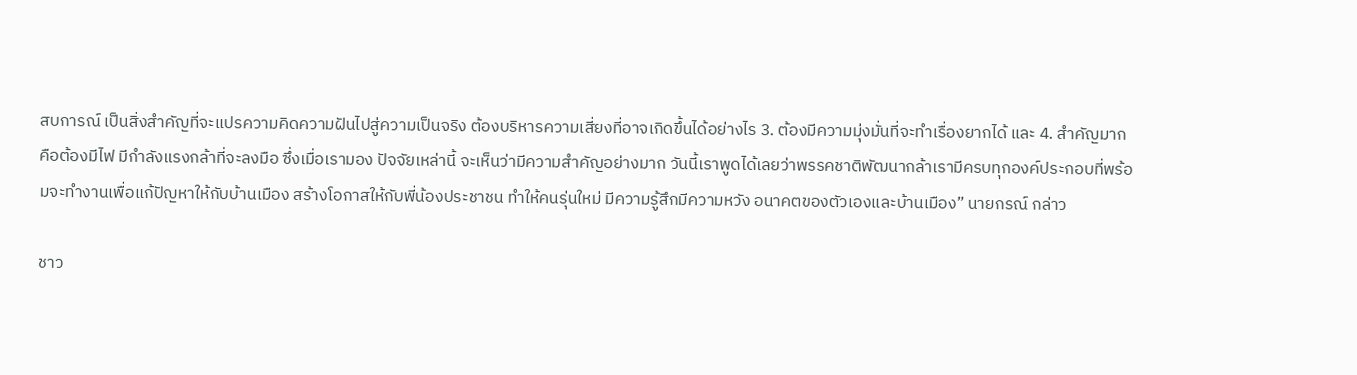สบการณ์ เป็นสิ่งสำคัญที่จะแปรความคิดความฝันไปสู่ความเป็นจริง ต้องบริหารความเสี่ยงที่อาจเกิดขึ้นได้อย่างไร 3. ต้องมีความมุ่งมั่นที่จะทำเรื่องยากได้ และ 4. สำคัญมากคือต้องมีไฟ มีกำลังแรงกล้าที่จะลงมือ ซึ่งเมื่อเรามอง ปัจจัยเหล่านี้ จะเห็นว่ามีความสำคัญอย่างมาก วันนี้เราพูดได้เลยว่าพรรคชาติพัฒนากล้าเรามีครบทุกองค์ประกอบที่พร้อมจะทำงานเพื่อแก้ปัญหาให้กับบ้านเมือง สร้างโอกาสให้กับพี่น้องประชาชน ทำให้คนรุ่นใหม่ มีความรู้สึกมีความหวัง อนาคตของตัวเองและบ้านเมือง” นายกรณ์ กล่าว

ชาว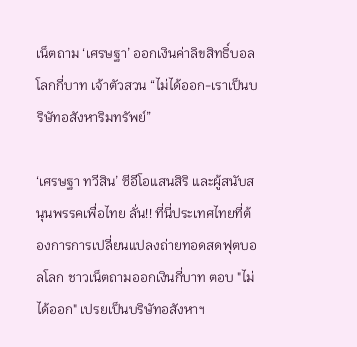เน็ตถาม ‘เศรษฐา’ ออกเงินค่าลิขสิทธิ์บอลโลกกี่บาท เจ้าตัวสวน “ไม่ได้ออก-เราเป็นบริษัทอสังหาริมทรัพย์”

‘เศรษฐา ทวีสิน’ ซีอีโอแสนสิริ และผู้สนับสนุนพรรคเพื่อไทย ลั่น!! ที่นี่ประเทศไทยที่ต้องการการเปลี่ยนแปลงถ่ายทอดสดฟุตบอลโลก ชาวเน็ตถามออกเงินกี่บาท ตอบ "ไม่ได้ออก" เปรยเป็นบริษัทอสังหาฯ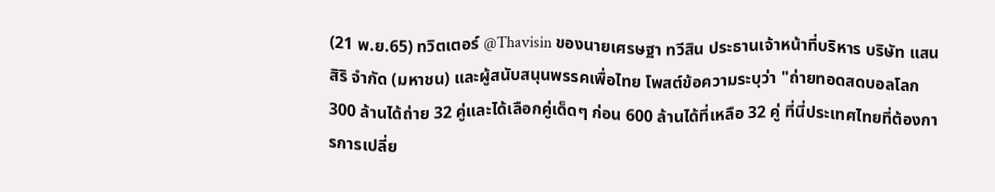(21 พ.ย.65) ทวิตเตอร์ @Thavisin ของนายเศรษฐา ทวีสิน ประธานเจ้าหน้าที่บริหาร บริษัท แสนสิริ จำกัด (มหาชน) และผู้สนับสนุนพรรคเพื่อไทย โพสต์ข้อความระบุว่า "ถ่ายทอดสดบอลโลก 300 ล้านได้ถ่าย 32 คู่และได้เลือกคู่เด็ดๆ ก่อน 600 ล้านได้ที่เหลือ 32 คู่ ที่นี่ประเทศไทยที่ต้องการการเปลี่ย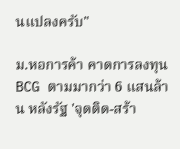นแปลงครับ"

ม.หอการค้า คาดการลงทุน BCG ตามมากว่า 6 แสนล้าน หลังรัฐ 'จุดติด-สร้า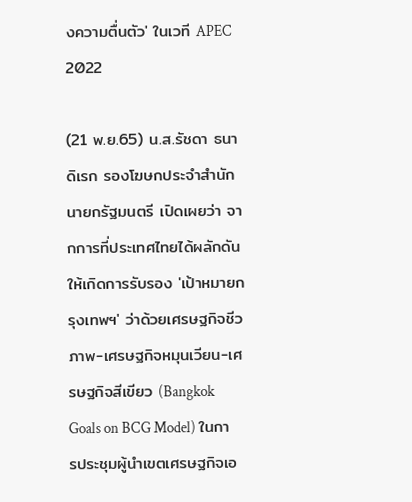งความตื่นตัว' ในเวที APEC 2022

(21 พ.ย.65) น.ส.รัชดา ธนาดิเรก รองโฆษกประจำสำนักนายกรัฐมนตรี เปิดเผยว่า จากการที่ประเทศไทยได้ผลักดันให้เกิดการรับรอง 'เป้าหมายกรุงเทพฯ' ว่าด้วยเศรษฐกิจชีวภาพ-เศรษฐกิจหมุนเวียน-เศรษฐกิจสีเขียว (Bangkok Goals on BCG Model) ในการประชุมผู้นำเขตเศรษฐกิจเอ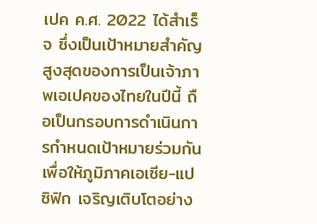เปค ค.ศ. 2022 ได้สำเร็จ ซึ่งเป็นเป้าหมายสำคัญสูงสุดของการเป็นเจ้าภาพเอเปคของไทยในปีนี้ ถือเป็นกรอบการดำเนินการกำหนดเป้าหมายร่วมกันเพื่อให้ภูมิภาคเอเซีย-แปซิฟิก เจริญเติบโตอย่าง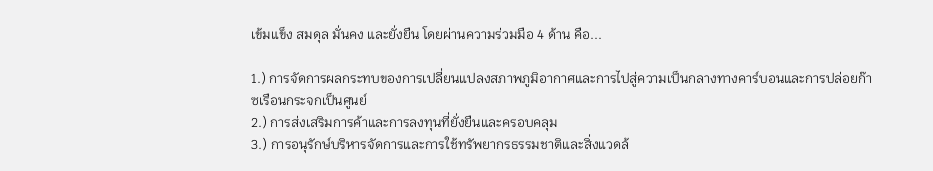เข้มแข็ง สมดุล มั่นคง และยั่งยืน โดยผ่านความร่วมมือ 4 ด้าน คือ...

1.) การจัดการผลกระทบของการเปลี่ยนแปลงสภาพภูมิอากาศและการไปสู่ความเป็นกลางทางคาร์บอนและการปล่อยก๊าซเรือนกระจกเป็นศูนย์
2.) การส่งเสริมการค้าและการลงทุนที่ยั่งยืนและครอบคลุม
3.) การอนุรักษ์บริหารจัดการและการใช้ทรัพยากรธรรมชาติและสิ่งแวดล้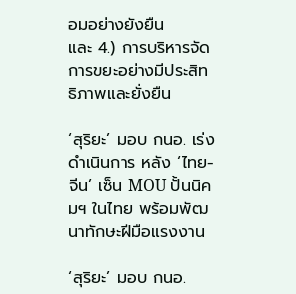อมอย่างยังยืน
และ 4.) การบริหารจัดการขยะอย่างมีประสิทธิภาพและยั่งยืน

‘สุริยะ’ มอบ กนอ. เร่งดำเนินการ หลัง ‘ไทย-จีน’ เซ็น MOU ปั้นนิคมฯ ในไทย พร้อมพัฒนาทักษะฝีมือแรงงาน

‘สุริยะ’ มอบ กนอ.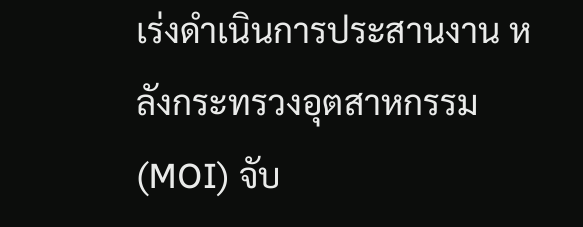เร่งดำเนินการประสานงาน หลังกระทรวงอุตสาหกรรม (MOI) จับ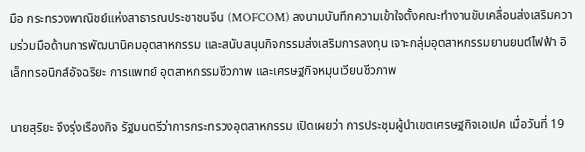มือ กระทรวงพาณิชย์แห่งสาธารณประชาชนจีน (MOFCOM) ลงนามบันทึกความเข้าใจตั้งคณะทำงานขับเคลื่อนส่งเสริมความร่วมมือด้านการพัฒนานิคมอุตสาหกรรม และสนับสนุนกิจกรรมส่งเสริมการลงทุน เจาะกลุ่มอุตสาหกรรมยานยนต์ไฟฟ้า อิเล็กทรอนิกส์อัจฉริยะ การแพทย์ อุตสาหกรรมชีวภาพ และเศรษฐกิจหมุนเวียนชีวภาพ

นายสุริยะ จึงรุ่งเรืองกิจ รัฐมนตรีว่าการกระทรวงอุตสาหกรรม เปิดเผยว่า การประชุมผู้นำเขตเศรษฐกิจเอเปค เมื่อวันที่ 19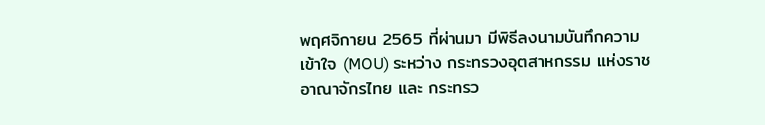พฤศจิกายน 2565 ที่ผ่านมา มีพิธีลงนามบันทึกความเข้าใจ (MOU) ระหว่าง กระทรวงอุตสาหกรรม แห่งราชอาณาจักรไทย และ กระทรว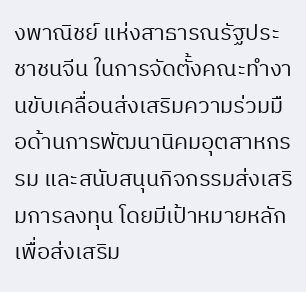งพาณิชย์ แห่งสาธารณรัฐประชาชนจีน ในการจัดตั้งคณะทำงานขับเคลื่อนส่งเสริมความร่วมมือด้านการพัฒนานิคมอุตสาหกรรม และสนับสนุนกิจกรรมส่งเสริมการลงทุน โดยมีเป้าหมายหลักเพื่อส่งเสริม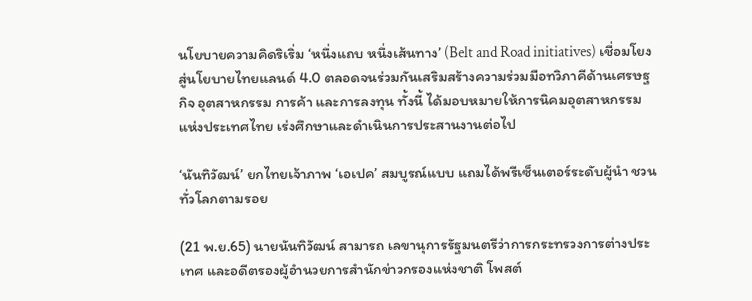นโยบายความคิดริเริ่ม ‘หนึ่งแถบ หนึ่งเส้นทาง’ (Belt and Road initiatives) เชื่อมโยงสู่นโยบายไทยแลนด์ 4.0 ตลอดจนร่วมกันเสริมสร้างความร่วมมือทวิภาคีด้านเศรษฐกิจ อุตสาหกรรม การค้า และการลงทุน ทั้งนี้ ได้มอบหมายให้การนิคมอุตสาหกรรมแห่งประเทศไทย เร่งศึกษาและดำเนินการประสานงานต่อไป

‘นันทิวัฒน์’ ยกไทยเจ้าภาพ ‘เอเปค’ สมบูรณ์แบบ แถมได้พรีเซ็นเตอร์ระดับผู้นำ ชวนทั่วโลกตามรอย

(21 พ.ย.65) นายนันทิวัฒน์ สามารถ เลขานุการรัฐมนตรีว่าการกระทรวงการต่างประเทศ และอดีตรองผู้อำนวยการสำนักข่าวกรองแห่งชาติ โพสต์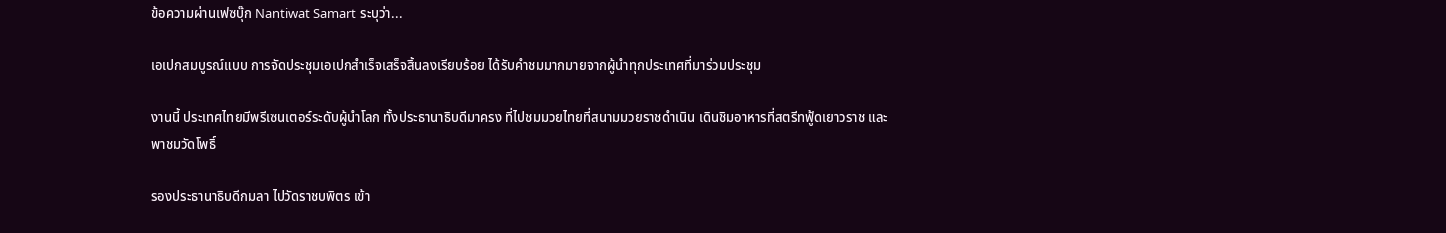ข้อความผ่านเฟซบุ๊ก Nantiwat Samart ระบุว่า...

เอเปกสมบูรณ์แบบ การจัดประชุมเอเปกสำเร็จเสร็จสิ้นลงเรียบร้อย ได้รับคำชมมากมายจากผู้นำทุกประเทศที่มาร่วมประชุม

งานนี้ ประเทศไทยมีพรีเซนเตอร์ระดับผู้นำโลก ทั้งประธานาธิบดีมาครง ที่ไปชมมวยไทยที่สนามมวยราชดำเนิน เดินชิมอาหารที่สตรีทฟู้ดเยาวราช และพาชมวัดโพธิ์

รองประธานาธิบดีกมลา ไปวัดราชบพิตร เข้า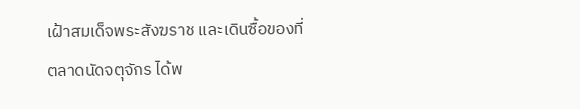เฝ้าสมเด็จพระสังฆราช และเดินซื้อของที่ตลาดนัดจตุจักร ได้พ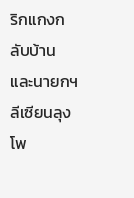ริกแกงกลับบ้าน และนายกฯ ลีเซียนลุง โพ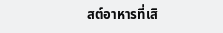สต์อาหารที่เสิ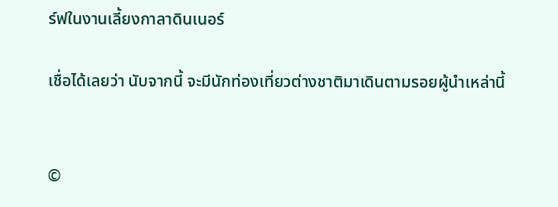ร์ฟในงานเลี้ยงกาลาดินเนอร์

เชื่อได้เลยว่า นับจากนี้ จะมีนักท่องเที่ยวต่างชาติมาเดินตามรอยผู้นำเหล่านี้


©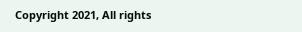Copyright 2021, All rights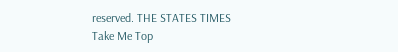reserved. THE STATES TIMES
Take Me Top